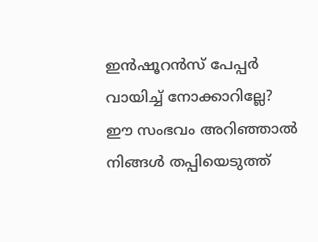ഇന്‍ഷൂറന്‍സ് പേപ്പര്‍ വായിച്ച് നോക്കാറില്ലേ? ഈ സംഭവം അറിഞ്ഞാല്‍ നിങ്ങള്‍ തപ്പിയെടുത്ത്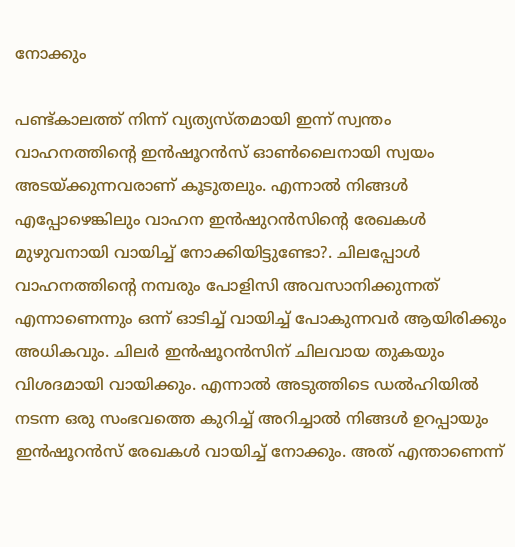നോക്കും

പണ്ട്കാലത്ത് നിന്ന് വ്യത്യസ്തമായി ഇന്ന് സ്വന്തം വാഹനത്തിന്റെ ഇന്‍ഷൂറന്‍സ് ഓണ്‍ലൈനായി സ്വയം അടയ്ക്കുന്നവരാണ് കൂടുതലും. എന്നാല്‍ നിങ്ങള്‍ എപ്പോഴെങ്കിലും വാഹന ഇന്‍ഷുറന്‍സിന്റെ രേഖകള്‍ മുഴുവനായി വായിച്ച് നോക്കിയിട്ടുണ്ടോ?. ചിലപ്പോള്‍ വാഹനത്തിന്റെ നമ്പരും പോളിസി അവസാനിക്കുന്നത് എന്നാണെന്നും ഒന്ന് ഓടിച്ച് വായിച്ച് പോകുന്നവര്‍ ആയിരിക്കും അധികവും. ചിലര്‍ ഇന്‍ഷൂറന്‍സിന് ചിലവായ തുകയും വിശദമായി വായിക്കും. എന്നാല്‍ അടുത്തിടെ ഡല്‍ഹിയില്‍ നടന്ന ഒരു സംഭവത്തെ കുറിച്ച് അറിച്ചാല്‍ നിങ്ങള്‍ ഉറപ്പായും ഇന്‍ഷൂറന്‍സ് രേഖകള്‍ വായിച്ച് നോക്കും. അത് എന്താണെന്ന്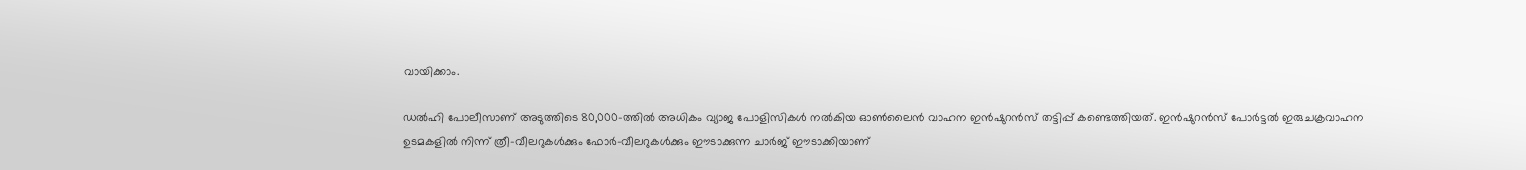വായിക്കാം.

ഡല്‍ഹി പോലീസാണ് അടുത്തിടെ 80,000-ത്തില്‍ അധികം വ്യാജ പോളിസികള്‍ നല്‍കിയ ഓണ്‍ലൈന്‍ വാഹന ഇന്‍ഷുറന്‍സ് തട്ടിപ്പ് കണ്ടെത്തിയത്. ഇന്‍ഷുറന്‍സ് പോര്‍ട്ടല്‍ ഇരുചക്രവാഹന ഉടമകളില്‍ നിന്ന് ത്രീ-വീലറുകള്‍ക്കും ഫോര്‍-വീലറുകള്‍ക്കും ഈടാക്കുന്ന ചാര്‍ജ് ഈടാക്കിയാണ്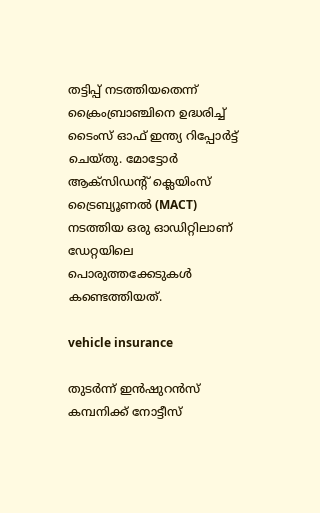തട്ടിപ്പ് നടത്തിയതെന്ന് ക്രൈംബ്രാഞ്ചിനെ ഉദ്ധരിച്ച് ടൈംസ് ഓഫ് ഇന്ത്യ റിപ്പോര്‍ട്ട് ചെയ്തു. മോട്ടോര്‍ ആക്സിഡന്റ് ക്ലെയിംസ് ട്രൈബ്യൂണല്‍ (MACT) നടത്തിയ ഒരു ഓഡിറ്റിലാണ് ഡേറ്റയിലെ പൊരുത്തക്കേടുകള്‍ കണ്ടെത്തിയത്.

vehicle insurance

തുടര്‍ന്ന് ഇന്‍ഷുറന്‍സ് കമ്പനിക്ക് നോട്ടീസ്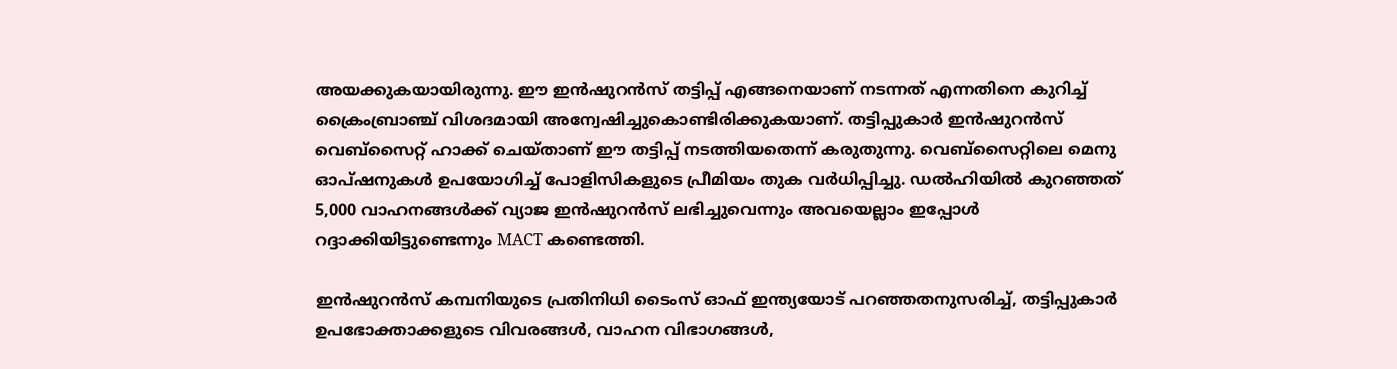അയക്കുകയായിരുന്നു. ഈ ഇന്‍ഷുറന്‍സ് തട്ടിപ്പ് എങ്ങനെയാണ് നടന്നത് എന്നതിനെ കുറിച്ച് ക്രൈംബ്രാഞ്ച് വിശദമായി അന്വേഷിച്ചുകൊണ്ടിരിക്കുകയാണ്. തട്ടിപ്പുകാര്‍ ഇന്‍ഷുറന്‍സ് വെബ്‌സൈറ്റ് ഹാക്ക് ചെയ്താണ് ഈ തട്ടിപ്പ് നടത്തിയതെന്ന് കരുതുന്നു. വെബ്‌സൈറ്റിലെ മെനു ഓപ്ഷനുകള്‍ ഉപയോഗിച്ച് പോളിസികളുടെ പ്രീമിയം തുക വര്‍ധിപ്പിച്ചു. ഡല്‍ഹിയില്‍ കുറഞ്ഞത് 5,000 വാഹനങ്ങള്‍ക്ക് വ്യാജ ഇന്‍ഷുറന്‍സ് ലഭിച്ചുവെന്നും അവയെല്ലാം ഇപ്പോള്‍ റദ്ദാക്കിയിട്ടുണ്ടെന്നും MACT കണ്ടെത്തി.

ഇന്‍ഷുറന്‍സ് കമ്പനിയുടെ പ്രതിനിധി ടൈംസ് ഓഫ് ഇന്ത്യയോട് പറഞ്ഞതനുസരിച്ച്, തട്ടിപ്പുകാര്‍ ഉപഭോക്താക്കളുടെ വിവരങ്ങള്‍, വാഹന വിഭാഗങ്ങള്‍,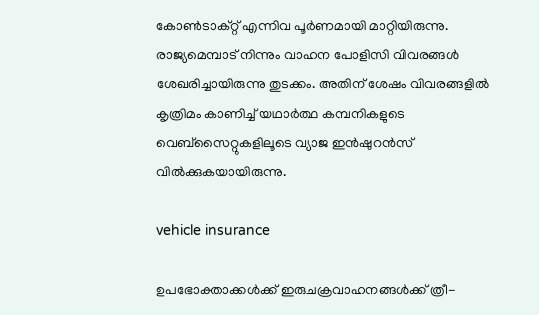കോണ്‍ടാക്റ്റ് എന്നിവ പൂര്‍ണമായി മാറ്റിയിരുന്നു. രാജ്യമെമ്പാട് നിന്നും വാഹന പോളിസി വിവരങ്ങള്‍ ശേഖരിച്ചായിരുന്നു തുടക്കം. അതിന് ശേഷം വിവരങ്ങളില്‍ കൃത്രിമം കാണിച്ച് യഥാര്‍ത്ഥ കമ്പനികളുടെ വെബ്‌സൈറ്റുകളിലൂടെ വ്യാജ ഇന്‍ഷുറന്‍സ് വില്‍ക്കുകയായിരുന്നു.

vehicle insurance

ഉപഭോക്താക്കള്‍ക്ക് ഇരുചക്രവാഹനങ്ങള്‍ക്ക് ത്രീ-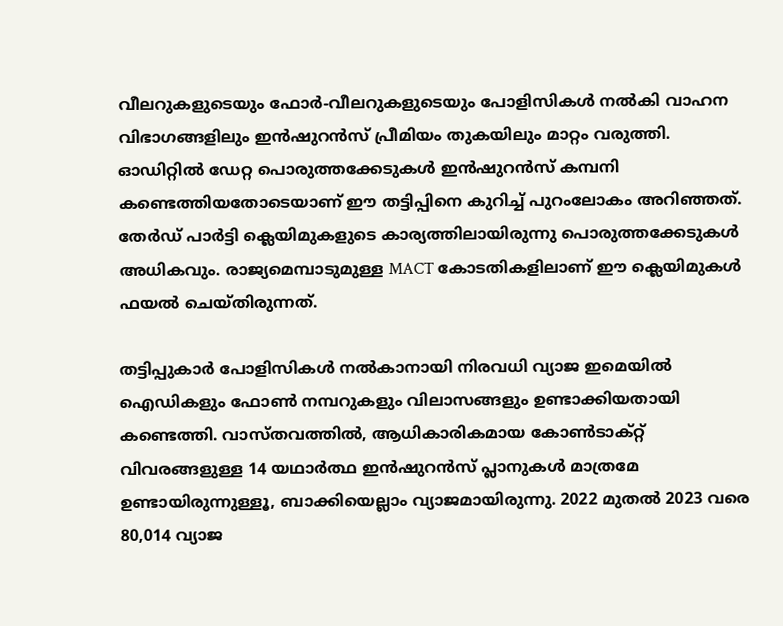വീലറുകളുടെയും ഫോര്‍-വീലറുകളുടെയും പോളിസികള്‍ നല്‍കി വാഹന വിഭാഗങ്ങളിലും ഇന്‍ഷുറന്‍സ് പ്രീമിയം തുകയിലും മാറ്റം വരുത്തി. ഓഡിറ്റില്‍ ഡേറ്റ പൊരുത്തക്കേടുകള്‍ ഇന്‍ഷുറന്‍സ് കമ്പനി കണ്ടെത്തിയതോടെയാണ് ഈ തട്ടിപ്പിനെ കുറിച്ച് പുറംലോകം അറിഞ്ഞത്. തേര്‍ഡ് പാര്‍ട്ടി ക്ലെയിമുകളുടെ കാര്യത്തിലായിരുന്നു പൊരുത്തക്കേടുകള്‍ അധികവും. രാജ്യമെമ്പാടുമുള്ള MACT കോടതികളിലാണ് ഈ ക്ലെയിമുകള്‍ ഫയല്‍ ചെയ്തിരുന്നത്.

തട്ടിപ്പുകാര്‍ പോളിസികള്‍ നല്‍കാനായി നിരവധി വ്യാജ ഇമെയില്‍ ഐഡികളും ഫോണ്‍ നമ്പറുകളും വിലാസങ്ങളും ഉണ്ടാക്കിയതായി കണ്ടെത്തി. വാസ്തവത്തില്‍, ആധികാരികമായ കോണ്‍ടാക്റ്റ് വിവരങ്ങളുള്ള 14 യഥാര്‍ത്ഥ ഇന്‍ഷുറന്‍സ് പ്ലാനുകള്‍ മാത്രമേ ഉണ്ടായിരുന്നുള്ളൂ, ബാക്കിയെല്ലാം വ്യാജമായിരുന്നു. 2022 മുതല്‍ 2023 വരെ 80,014 വ്യാജ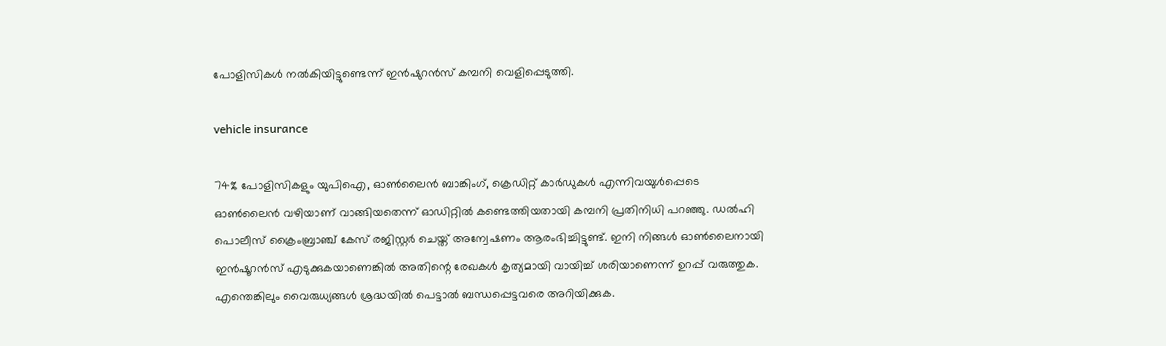പോളിസികള്‍ നല്‍കിയിട്ടുണ്ടെന്ന് ഇന്‍ഷുറന്‍സ് കമ്പനി വെളിപ്പെടുത്തി.

vehicle insurance

74% പോളിസികളും യുപിഐ, ഓണ്‍ലൈന്‍ ബാങ്കിംഗ്, ക്രെഡിറ്റ് കാര്‍ഡുകള്‍ എന്നിവയുള്‍പ്പെടെ ഓണ്‍ലൈന്‍ വഴിയാണ് വാങ്ങിയതെന്ന് ഓഡിറ്റില്‍ കണ്ടെത്തിയതായി കമ്പനി പ്രതിനിധി പറഞ്ഞു. ഡല്‍ഹി പൊലീസ് ക്രൈംബ്രാഞ്ച് കേസ് രജിസ്റ്റര്‍ ചെയ്ത് അന്വേഷണം ആരംഭിച്ചിട്ടുണ്ട്. ഇനി നിങ്ങള്‍ ഓണ്‍ലൈനായി ഇന്‍ഷൂറന്‍സ് എടുക്കുകയാണെങ്കില്‍ അതിന്റെ രേഖകള്‍ കൃത്യമായി വായിച്ച് ശരിയാണെന്ന് ഉറപ്പ് വരുത്തുക. എന്തെങ്കിലും വൈരുധ്യങ്ങള്‍ ശ്രദ്ധയില്‍ പെട്ടാല്‍ ബന്ധപ്പെട്ടവരെ അറിയിക്കുക.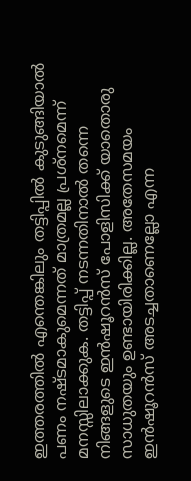ഇത്തരത്തില്‍ എന്തെങ്കിലും തട്ടിപ്പില്‍ കുടുങ്ങിയാല്‍ പണം നഷ്ടമാകുമെന്നത് മാത്രമല്ല പ്രശ്‌നമെന്ന് മനസ്സിലാക്കുക. തട്ടിപ്പ് നടന്നതിനാല്‍ തന്നെ നിങ്ങളുടെ ഇന്‍ഷൂറന്‍സ് പോളിസിക്ക് യാതൊരു സാധുതയും ഉണ്ടായിരിക്കില്ല. അതേസമയം ഇന്‍ഷൂറന്‍സ് അടച്ചതാണെല്ലോ എന്ന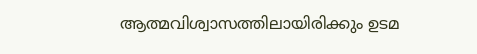ആത്മവിശ്വാസത്തിലായിരിക്കും ഉടമ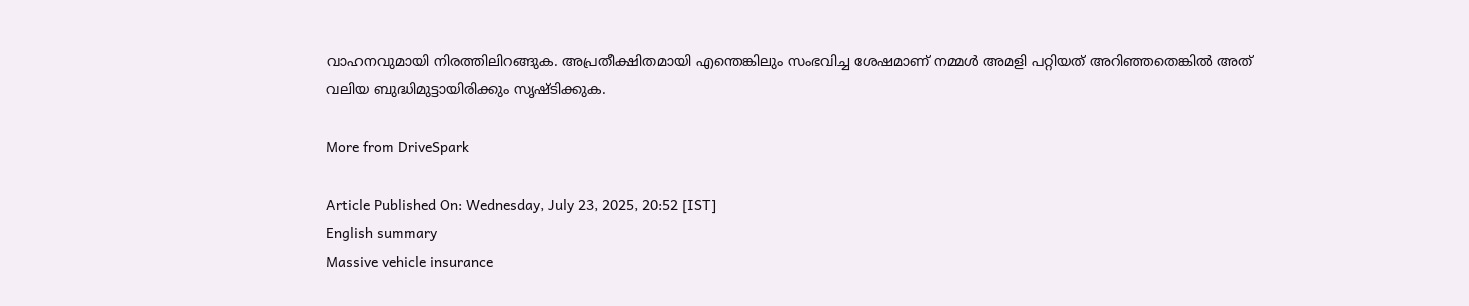വാഹനവുമായി നിരത്തിലിറങ്ങുക. അപ്രതീക്ഷിതമായി എന്തെങ്കിലും സംഭവിച്ച ശേഷമാണ് നമ്മള്‍ അമളി പറ്റിയത് അറിഞ്ഞതെങ്കില്‍ അത് വലിയ ബുദ്ധിമുട്ടായിരിക്കും സൃഷ്ടിക്കുക.

More from DriveSpark

Article Published On: Wednesday, July 23, 2025, 20:52 [IST]
English summary
Massive vehicle insurance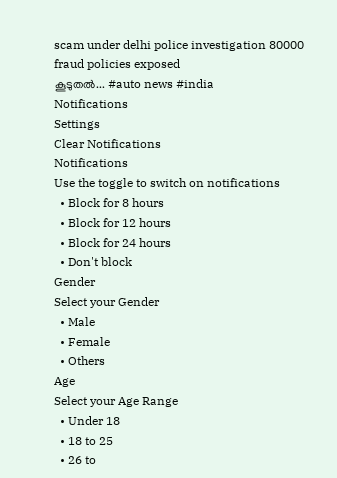scam under delhi police investigation 80000 fraud policies exposed
കൂടുതല്‍... #auto news #india
Notifications
Settings
Clear Notifications
Notifications
Use the toggle to switch on notifications
  • Block for 8 hours
  • Block for 12 hours
  • Block for 24 hours
  • Don't block
Gender
Select your Gender
  • Male
  • Female
  • Others
Age
Select your Age Range
  • Under 18
  • 18 to 25
  • 26 to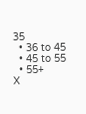35
  • 36 to 45
  • 45 to 55
  • 55+
X